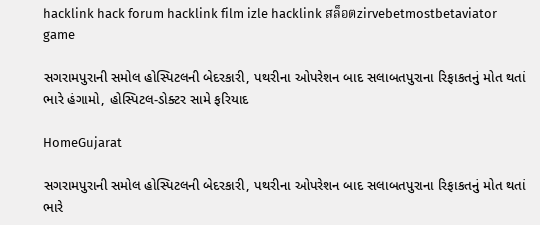hacklink hack forum hacklink film izle hacklink สล็อตzirvebetmostbetaviator game

સગરામપુરાની સમોલ હોસ્પિટલની બેદરકારી, પથરીના ઓપરેશન બાદ સલાબતપુરાના રિફાકતનું મોત થતાં ભારે હંગામો, હોસ્પિટલ-ડોક્ટર સામે ફરિયાદ

HomeGujarat

સગરામપુરાની સમોલ હોસ્પિટલની બેદરકારી, પથરીના ઓપરેશન બાદ સલાબતપુરાના રિફાકતનું મોત થતાં ભારે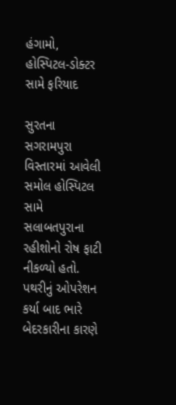હંગામો, હોસ્પિટલ-ડોક્ટર સામે ફરિયાદ

સુરતના સગરામપુરા વિસ્તારમાં આવેલી સમોલ હોસ્પિટલ સામે સલાબતપુરાના રહીશોનો રોષ ફાટી નીકળ્યો હતો. પથરીનું ઓપરેશન કર્યા બાદ ભારે બેદરકારીના કારણે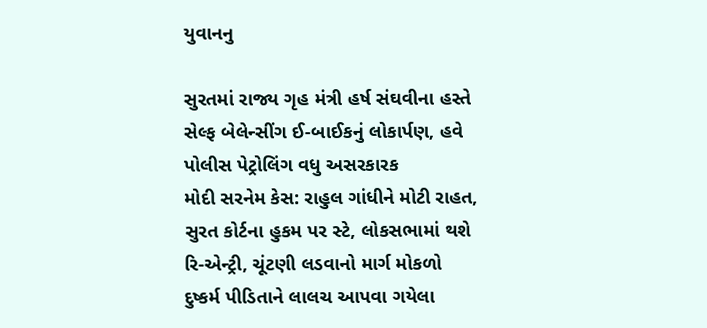યુવાનનુ

સુરતમાં રાજ્ય ગૃહ મંત્રી હર્ષ સંઘવીના હસ્તે સેલ્ફ બેલેન્સીંગ ઈ-બાઈકનું લોકાર્પણ, હવે પોલીસ પેટ્રોલિંગ વધુ અસરકારક
મોદી સરનેમ કેસ: રાહુલ ગાંધીને મોટી રાહત, સુરત કોર્ટના હુકમ પર સ્ટે, લોકસભામાં થશે રિ-એન્ટ્રી, ચૂંટણી લડવાનો માર્ગ મોકળો
દુષ્કર્મ પીડિતાને લાલચ આપવા ગયેલા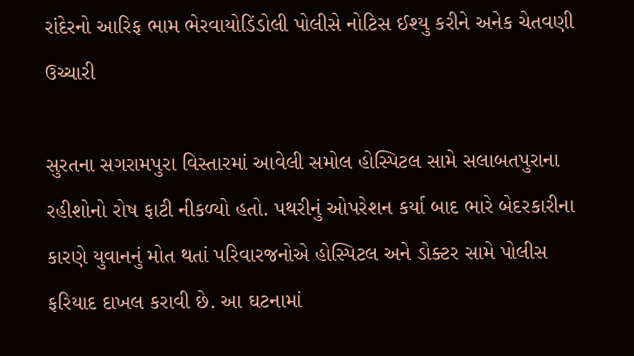રાંદેરનો આરિફ ભામ ભેરવાયોડિંડોલી પોલીસે નોટિસ ઈશ્યુ કરીને અનેક ચેતવણી ઉચ્ચારી

સુરતના સગરામપુરા વિસ્તારમાં આવેલી સમોલ હોસ્પિટલ સામે સલાબતપુરાના રહીશોનો રોષ ફાટી નીકળ્યો હતો. પથરીનું ઓપરેશન કર્યા બાદ ભારે બેદરકારીના કારણે યુવાનનું મોત થતાં પરિવારજનોએ હોસ્પિટલ અને ડોક્ટર સામે પોલીસ ફરિયાદ દાખલ કરાવી છે. આ ઘટનામાં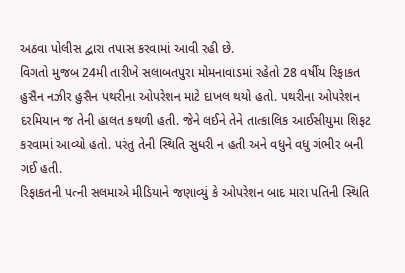અઠવા પોલીસ દ્વારા તપાસ કરવામાં આવી રહી છે.
વિગતો મુજબ 24મી તારીખે સલાબતપુરા મોમનાવાડમાં રહેતો 28 વર્ષીય રિફાકત હુસૈન નઝીર હુસૈન પથરીના ઓપરેશન માટે દાખલ થયો હતો. પથરીના ઓપરેશન દરમિયાન જ તેની હાલત કથળી હતી. જેને લઈને તેને તાત્કાલિક આઈસીયુમા શિફટ કરવામાં આવ્યો હતો. પરંતુ તેની સ્થિતિ સુધરી ન હતી અને વધુને વધુ ગંભીર બની ગઈ હતી.
રિફાકતની પત્ની સલમાએ મીડિયાને જણાવ્યું કે ઓપરેશન બાદ મારા પતિની સ્થિતિ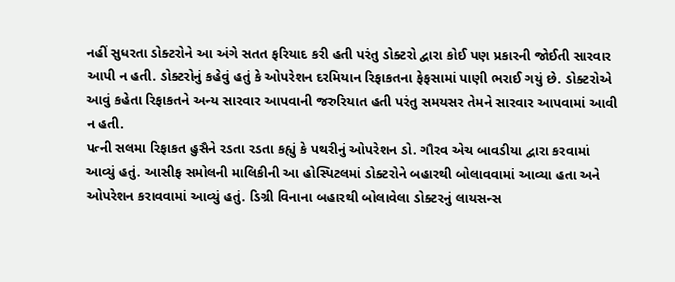નહીં સુધરતા ડોક્ટરોને આ અંગે સતત ફરિયાદ કરી હતી પરંતુ ડોક્ટરો દ્વારા કોઈ પણ પ્રકારની જોઈતી સારવાર આપી ન હતી. ડોક્ટરોનું કહેવું હતું કે ઓપરેશન દરમિયાન રિફાકતના ફેફસામાં પાણી ભરાઈ ગયું છે. ડોક્ટરોએ આવું કહેતા રિફાકતને અન્ય સારવાર આપવાની જરુરિયાત હતી પરંતુ સમયસર તેમને સારવાર આપવામાં આવી ન હતી.
પત્ની સલમા રિફાકત હુસૈને રડતા રડતા કહ્યું કે પથરીનું ઓપરેશન ડો. ગૌરવ એચ બાવડીયા દ્વારા કરવામાં આવ્યું હતું. આસીફ સમોલની માલિકીની આ હોસ્પિટલમાં ડોક્ટરોને બહારથી બોલાવવામાં આવ્યા હતા અને ઓપરેશન કરાવવામાં આવ્યું હતું. ડિગ્રી વિનાના બહારથી બોલાવેલા ડોક્ટરનું લાયસન્સ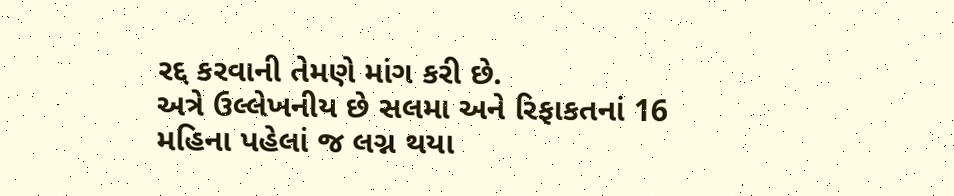રદ્દ કરવાની તેમણે માંગ કરી છે.
અત્રે ઉલ્લેખનીય છે સલમા અને રિફાકતનાં 16 મહિના પહેલાં જ લગ્ન થયા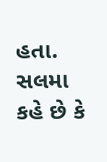હતા. સલમા કહે છે કે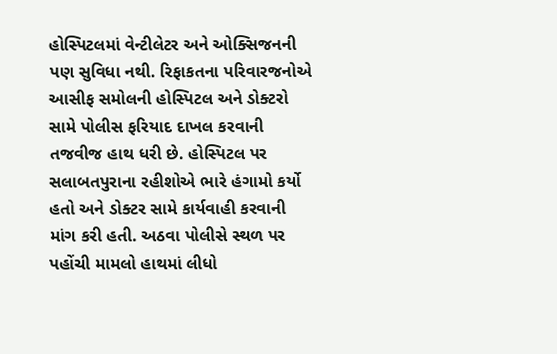હોસ્પિટલમાં વેન્ટીલેટર અને ઓક્સિજનની પણ સુવિધા નથી. રિફાકતના પરિવારજનોએ આસીફ સમોલની હોસ્પિટલ અને ડોક્ટરો સામે પોલીસ ફરિયાદ દાખલ કરવાની તજવીજ હાથ ધરી છે. હોસ્પિટલ પર સલાબતપુરાના રહીશોએ ભારે હંગામો કર્યો હતો અને ડોક્ટર સામે કાર્યવાહી કરવાની માંગ કરી હતી. અઠવા પોલીસે સ્થળ પર પહોંચી મામલો હાથમાં લીધો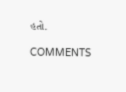હતો.

COMMENTS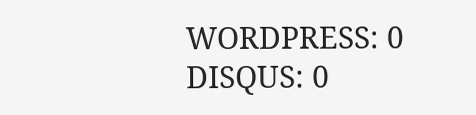WORDPRESS: 0
DISQUS: 0